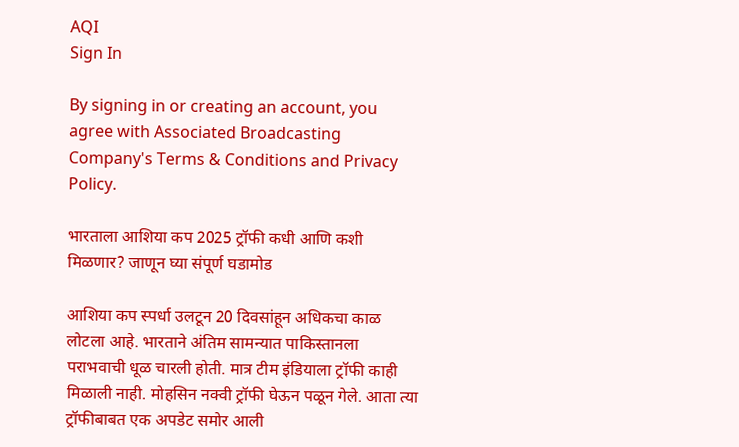AQI
Sign In

By signing in or creating an account, you agree with Associated Broadcasting Company's Terms & Conditions and Privacy Policy.

भारताला आशिया कप 2025 ट्रॉफी कधी आणि कशी मिळणार? जाणून घ्या संपूर्ण घडामोड

आशिया कप स्पर्धा उलटून 20 दिवसांहून अधिकचा काळ लोटला आहे. भारताने अंतिम सामन्यात पाकिस्तानला पराभवाची धूळ चारली होती. मात्र टीम इंडियाला ट्रॉफी काही मिळाली नाही. मोहसिन नक्वी ट्रॉफी घेऊन पळून गेले. आता त्या ट्रॉफीबाबत एक अपडेट समोर आली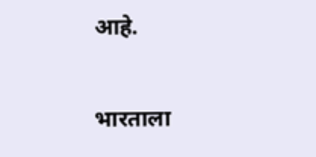आहे.

भारताला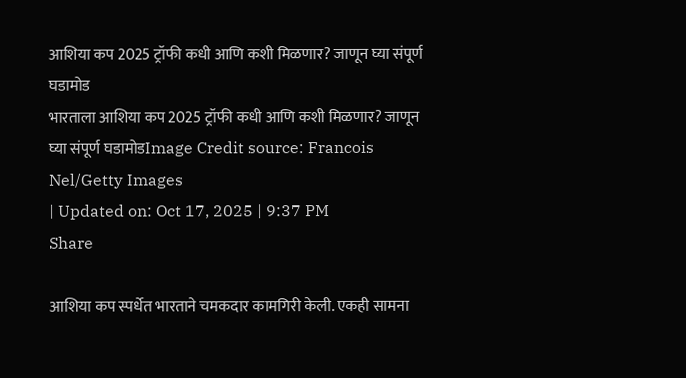आशिया कप 2025 ट्रॉफी कधी आणि कशी मिळणार? जाणून घ्या संपूर्ण घडामोड
भारताला आशिया कप 2025 ट्रॉफी कधी आणि कशी मिळणार? जाणून घ्या संपूर्ण घडामोडImage Credit source: Francois Nel/Getty Images
| Updated on: Oct 17, 2025 | 9:37 PM
Share

आशिया कप स्पर्धेत भारताने चमकदार कामगिरी केली. एकही सामना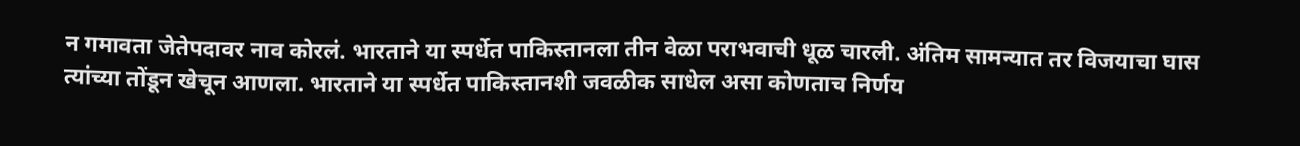न गमावता जेतेपदावर नाव कोरलं. भारताने या स्पर्धेत पाकिस्तानला तीन वेळा पराभवाची धूळ चारली. अंतिम सामन्यात तर विजयाचा घास त्यांच्या तोंडून खेचून आणला. भारताने या स्पर्धेत पाकिस्तानशी जवळीक साधेल असा कोणताच निर्णय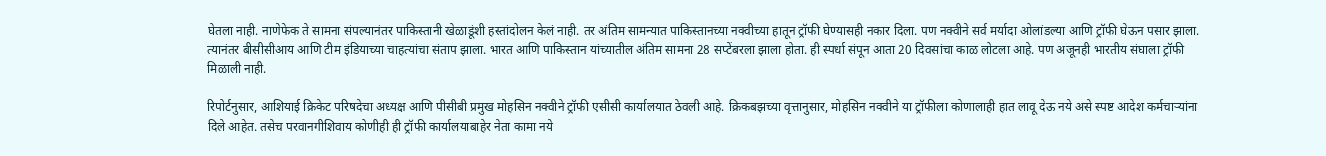घेतला नाही. नाणेफेक ते सामना संपल्यानंतर पाकिस्तानी खेळाडूंशी हस्तांदोलन केलं नाही. तर अंतिम सामन्यात पाकिस्तानच्या नक्वीच्या हातून ट्रॉफी घेण्यासही नकार दिला. पण नक्वीने सर्व मर्यादा ओलांडल्या आणि ट्रॉफी घेऊन पसार झाला. त्यानंतर बीसीसीआय आणि टीम इंडियाच्या चाहत्यांचा संताप झाला. भारत आणि पाकिस्तान यांच्यातील अंतिम सामना 28 सप्टेंबरला झाला होता. ही स्पर्धा संपून आता 20 दिवसांचा काळ लोटला आहे. पण अजूनही भारतीय संघाला ट्रॉफी मिळाली नाही.

रिपोर्टनुसार, आशियाई क्रिकेट परिषदेचा अध्यक्ष आणि पीसीबी प्रमुख मोहसिन नक्वीने ट्रॉफी एसीसी कार्यालयात ठेवली आहे. क्रिकबझच्या वृत्तानुसार, मोहसिन नक्वीने या ट्रॉफीला कोणालाही हात लावू देऊ नये असे स्पष्ट आदेश कर्मचाऱ्यांना दिले आहेत. तसेच परवानगीशिवाय कोणीही ही ट्रॉफी कार्यालयाबाहेर नेता कामा नये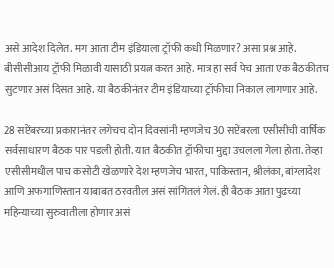असे आदेश दिलेत. मग आता टीम इंडियाला ट्रॉफी कधी मिळणार? असा प्रश्न आहे. बीसीसीआय ट्रॉफी मिळावी यासाठी प्रयत्न करत आहे. मात्र हा सर्व पेच आता एक बैठकीतच सुटणार असं दिसत आहे. या बैठकीनंतर टीम इंडियाच्या ट्रॉफीचा निकाल लागणार आहे.

28 सप्टेंबरच्या प्रकारानंतर लगेचच दोन दिवसांनी म्हणजेच 30 सप्टेंबरला एसीसीची वार्षिक सर्वसाधारण बैठक पार पडली होती. यात बैठकीत ट्रॉफीचा मुद्दा उचलला गेला होता. तेव्हा एसीसीमधील पाच कसोटी खेळणारे देश म्हणजेच भारत, पाकिस्तान, श्रीलंका, बांग्लादेश आणि अफगाणिस्तान याबाबत ठरवतील असं सांगितलं गेलं. ही बैठक आता पुढच्या महिन्याच्या सुरुवातीला होणार असं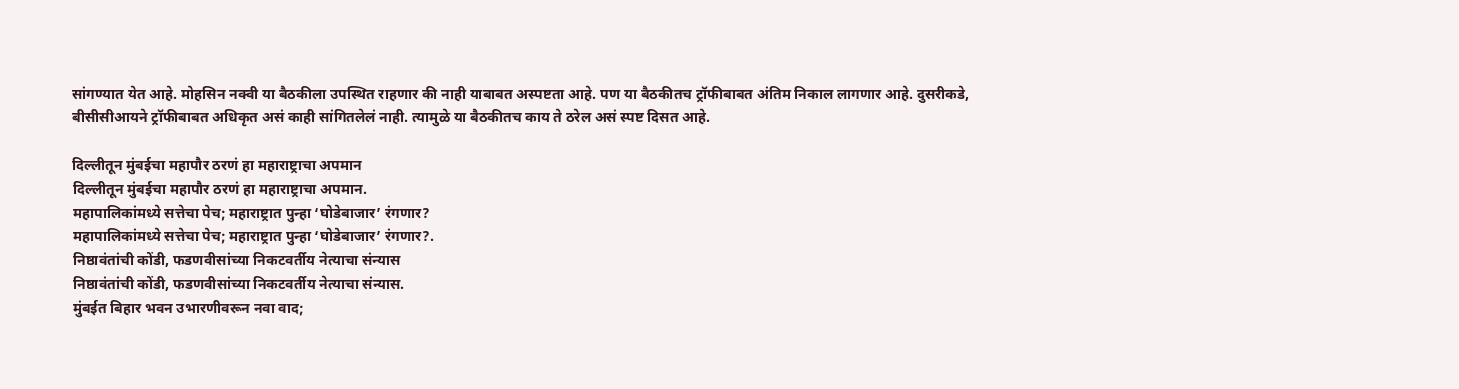सांगण्यात येत आहे. मोहसिन नक्वी या बैठकीला उपस्थित राहणार की नाही याबाबत अस्पष्टता आहे. पण या बैठकीतच ट्रॉफीबाबत अंतिम निकाल लागणार आहे. दुसरीकडे, बीसीसीआयने ट्रॉफीबाबत अधिकृत असं काही सांगितलेलं नाही. त्यामुळे या बैठकीतच काय ते ठरेल असं स्पष्ट दिसत आहे.

दिल्लीतून मुंबईचा महापौर ठरणं हा महाराष्ट्राचा अपमान
दिल्लीतून मुंबईचा महापौर ठरणं हा महाराष्ट्राचा अपमान.
महापालिकांमध्ये सत्तेचा पेच; महाराष्ट्रात पुन्हा ‘घोडेबाजार’ रंगणार?
महापालिकांमध्ये सत्तेचा पेच; महाराष्ट्रात पुन्हा ‘घोडेबाजार’ रंगणार?.
निष्ठावंतांची कोंडी, फडणवीसांच्या निकटवर्तीय नेत्याचा संन्यास
निष्ठावंतांची कोंडी, फडणवीसांच्या निकटवर्तीय नेत्याचा संन्यास.
मुंबईत बिहार भवन उभारणीवरून नवा वाद;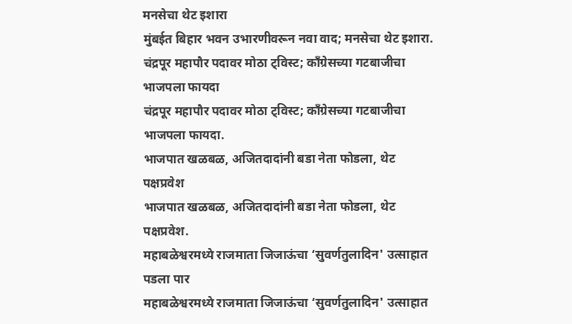मनसेचा थेट इशारा
मुंबईत बिहार भवन उभारणीवरून नवा वाद; मनसेचा थेट इशारा.
चंद्रपूर महापौर पदावर मोठा ट्विस्ट; काँग्रेसच्या गटबाजीचा भाजपला फायदा
चंद्रपूर महापौर पदावर मोठा ट्विस्ट; काँग्रेसच्या गटबाजीचा भाजपला फायदा.
भाजपात खळबळ, अजितदादांनी बडा नेता फोडला, थेट पक्षप्रवेश
भाजपात खळबळ, अजितदादांनी बडा नेता फोडला, थेट पक्षप्रवेश.
महाबळेश्वरमध्ये राजमाता जिजाऊंचा ‘सुवर्णतुलादिन' उत्साहात पडला पार
महाबळेश्वरमध्ये राजमाता जिजाऊंचा ‘सुवर्णतुलादिन' उत्साहात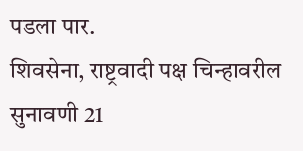पडला पार.
शिवसेना, राष्ट्रवादी पक्ष चिन्हावरील सुनावणी 21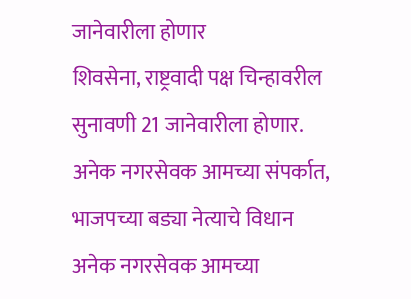जानेवारीला होणार
शिवसेना, राष्ट्रवादी पक्ष चिन्हावरील सुनावणी 21 जानेवारीला होणार.
अनेक नगरसेवक आमच्या संपर्कात, भाजपच्या बड्या नेत्याचे विधान
अनेक नगरसेवक आमच्या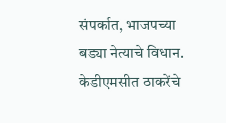संपर्कात, भाजपच्या बड्या नेत्याचे विधान.
केडीएमसीत ठाकरेंचे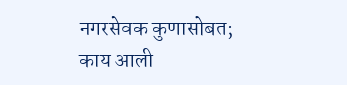नगरसेवक कुणासोबत; काय आली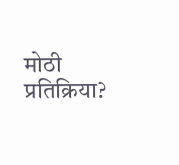मोठी प्रतिक्रिया?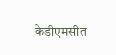केडीएमसीत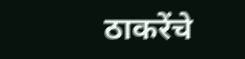ठाकरेंचे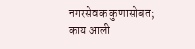नगरसेवक कुणासोबत; काय आली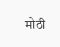मोठी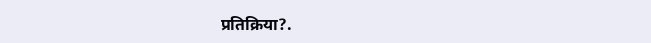प्रतिक्रिया?.